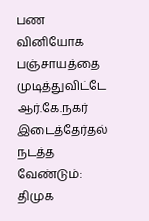பண வினியோக பஞ்சாயத்தை முடித்துவிட்டே ஆர்.கே.நகர் இடைத்தேர்தல் நடத்த வேண்டும்: திமுக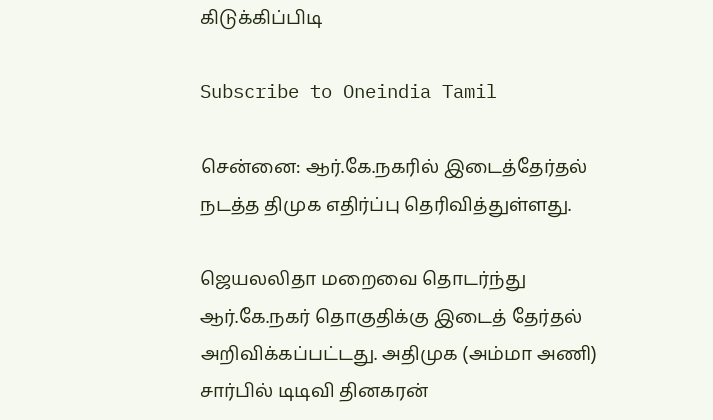கிடுக்கிப்பிடி

Subscribe to Oneindia Tamil

சென்னை: ஆர்.கே.நகரில் இடைத்தேர்தல் நடத்த திமுக எதிர்ப்பு தெரிவித்துள்ளது.

ஜெயலலிதா மறைவை தொடர்ந்து ஆர்.கே.நகர் தொகுதிக்கு இடைத் தேர்தல் அறிவிக்கப்பட்டது. அதிமுக (அம்மா அணி) சார்பில் டிடிவி தினகரன்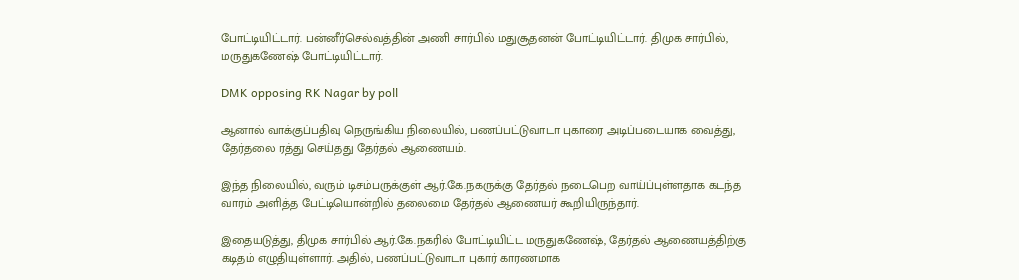போட்டியிட்டார். பன்னீர்செல்வத்தின் அணி சார்பில் மதுசூதனன் போட்டியிட்டார். திமுக சார்பில், மருதுகணேஷ் போட்டியிட்டார்.

DMK opposing RK Nagar by poll

ஆனால் வாக்குப்பதிவு நெருங்கிய நிலையில், பணப்பட்டுவாடா புகாரை அடிப்படையாக வைத்து, தேர்தலை ரத்து செய்தது தேர்தல் ஆணையம்.

இந்த நிலையில், வரும் டிசம்பருக்குள் ஆர்.கே.நகருக்கு தேர்தல் நடைபெற வாய்ப்புள்ளதாக கடந்த வாரம் அளித்த பேட்டியொன்றில் தலைமை தேர்தல் ஆணையர் கூறியிருந்தார்.

இதையடுத்து, திமுக சார்பில் ஆர்.கே.நகரில் போட்டியிட்ட மருதுகணேஷ், தேர்தல் ஆணையத்திற்கு கடிதம் எழுதியுள்ளார். அதில், பணப்பட்டுவாடா புகார் காரணமாக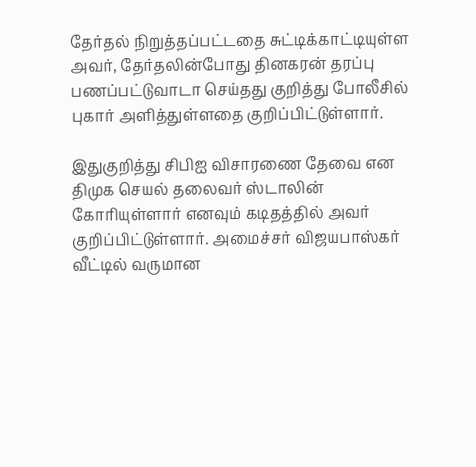தேர்தல் நிறுத்தப்பட்டதை சுட்டிக்காட்டியுள்ள அவர், தேர்தலின்போது தினகரன் தரப்பு பணப்பட்டுவாடா செய்தது குறித்து போலீசில் புகார் அளித்துள்ளதை குறிப்பிட்டுள்ளார்.

இதுகுறித்து சிபிஐ விசாரணை தேவை என திமுக செயல் தலைவர் ஸ்டாலின் கோரியுள்ளார் எனவும் கடிதத்தில் அவர் குறிப்பிட்டுள்ளார். அமைச்சர் விஜயபாஸ்கர் வீட்டில் வருமான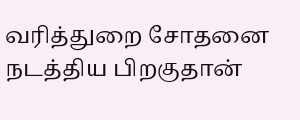வரித்துறை சோதனை நடத்திய பிறகுதான்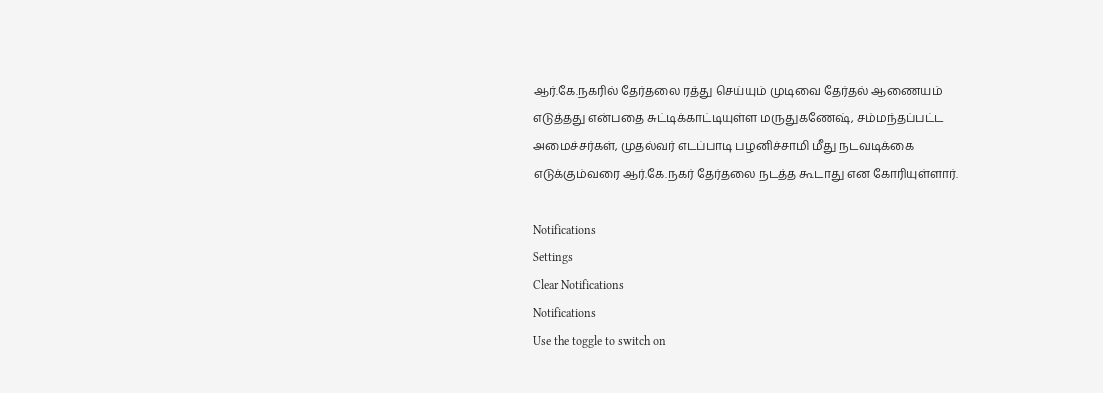ஆர்.கே.நகரில் தேர்தலை ரத்து செய்யும் முடிவை தேர்தல் ஆணையம் எடுத்தது என்பதை சுட்டிக்காட்டியுள்ள மருதுகணேஷ், சம்மந்தப்பட்ட அமைச்சர்கள், முதல்வர் எடப்பாடி பழனிச்சாமி மீது நடவடிக்கை எடுக்கும்வரை ஆர்.கே.நகர் தேர்தலை நடத்த கூடாது என கோரியுள்ளார்.

Notifications
Settings
Clear Notifications
Notifications
Use the toggle to switch on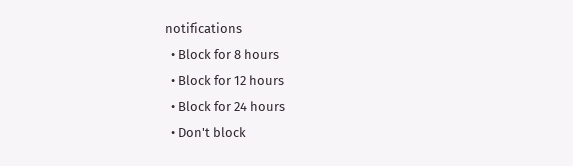notifications
  • Block for 8 hours
  • Block for 12 hours
  • Block for 24 hours
  • Don't block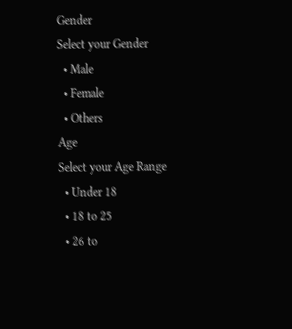Gender
Select your Gender
  • Male
  • Female
  • Others
Age
Select your Age Range
  • Under 18
  • 18 to 25
  • 26 to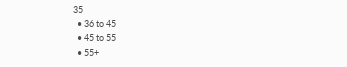35
  • 36 to 45
  • 45 to 55
  • 55+